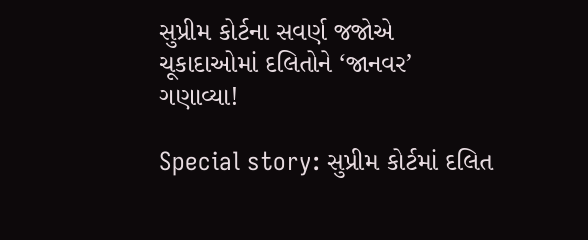સુપ્રીમ કોર્ટના સવર્ણ જજોએ ચૂકાદાઓમાં દલિતોને ‘જાનવર’ ગણાવ્યા!

Special story: સુપ્રીમ કોર્ટમાં દલિત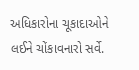અધિકારોના ચૂકાદાઓને લઈને ચોંકાવનારો સર્વે.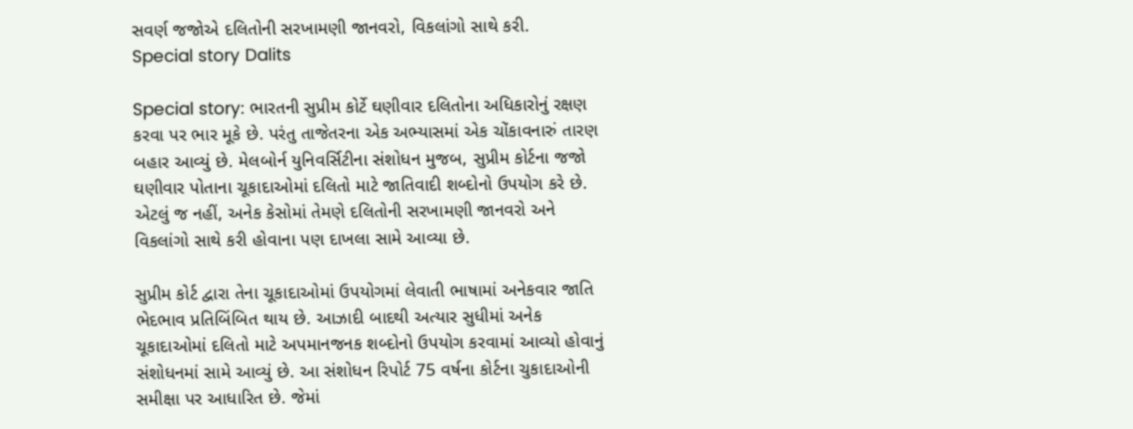સવર્ણ જજોએ દલિતોની સરખામણી જાનવરો, વિકલાંગો સાથે કરી.
Special story Dalits

Special story: ભારતની સુપ્રીમ કોર્ટે ઘણીવાર દલિતોના અધિકારોનું રક્ષણ કરવા પર ભાર મૂકે છે. પરંતુ તાજેતરના એક અભ્યાસમાં એક ચોંકાવનારું તારણ બહાર આવ્યું છે. મેલબોર્ન યુનિવર્સિટીના સંશોધન મુજબ, સુપ્રીમ કોર્ટના જજો ઘણીવાર પોતાના ચૂકાદાઓમાં દલિતો માટે જાતિવાદી શબ્દોનો ઉપયોગ કરે છે. એટલું જ નહીં, અનેક કેસોમાં તેમણે દલિતોની સરખામણી જાનવરો અને વિકલાંગો સાથે કરી હોવાના પણ દાખલા સામે આવ્યા છે.

સુપ્રીમ કોર્ટ દ્વારા તેના ચૂકાદાઓમાં ઉપયોગમાં લેવાતી ભાષામાં અનેકવાર જાતિ ભેદભાવ પ્રતિબિંબિત થાય છે. આઝાદી બાદથી અત્યાર સુધીમાં અનેક ચૂકાદાઓમાં દલિતો માટે અપમાનજનક શબ્દોનો ઉપયોગ કરવામાં આવ્યો હોવાનું સંશોધનમાં સામે આવ્યું છે. આ સંશોધન રિપોર્ટ 75 વર્ષના કોર્ટના ચુકાદાઓની સમીક્ષા પર આધારિત છે. જેમાં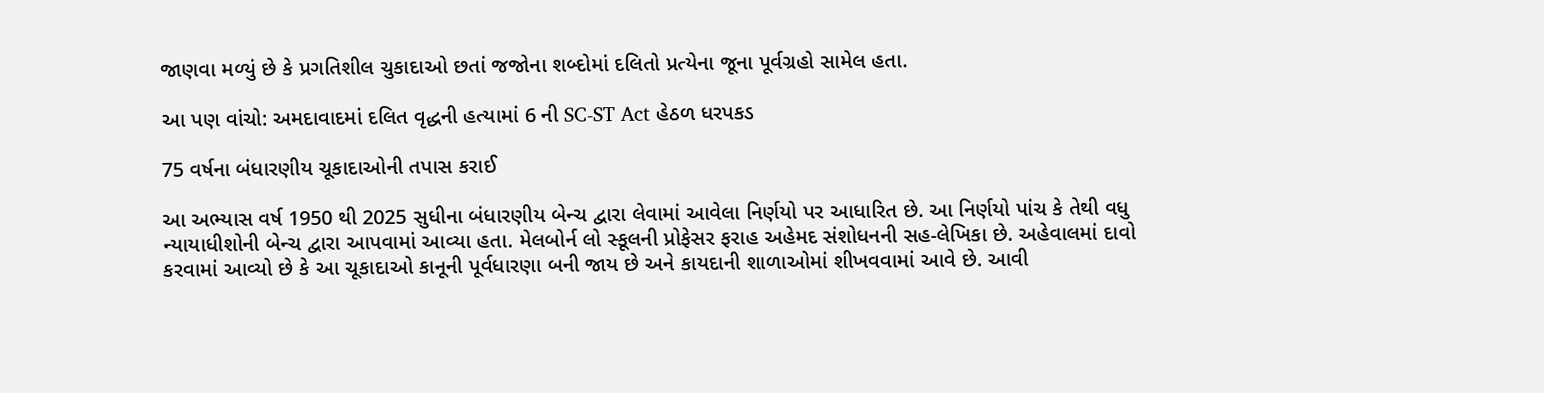જાણવા મળ્યું છે કે પ્રગતિશીલ ચુકાદાઓ છતાં જજોના શબ્દોમાં દલિતો પ્રત્યેના જૂના પૂર્વગ્રહો સામેલ હતા.

આ પણ વાંચો: અમદાવાદમાં દલિત વૃદ્ધની હત્યામાં 6 ની SC-ST Act હેઠળ ધરપકડ

75 વર્ષના બંધારણીય ચૂકાદાઓની તપાસ કરાઈ

આ અભ્યાસ વર્ષ 1950 થી 2025 સુધીના બંધારણીય બેન્ચ દ્વારા લેવામાં આવેલા નિર્ણયો પર આધારિત છે. આ નિર્ણયો પાંચ કે તેથી વધુ ન્યાયાધીશોની બેન્ચ દ્વારા આપવામાં આવ્યા હતા. મેલબોર્ન લો સ્કૂલની પ્રોફેસર ફરાહ અહેમદ સંશોધનની સહ-લેખિકા છે. અહેવાલમાં દાવો કરવામાં આવ્યો છે કે આ ચૂકાદાઓ કાનૂની પૂર્વધારણા બની જાય છે અને કાયદાની શાળાઓમાં શીખવવામાં આવે છે. આવી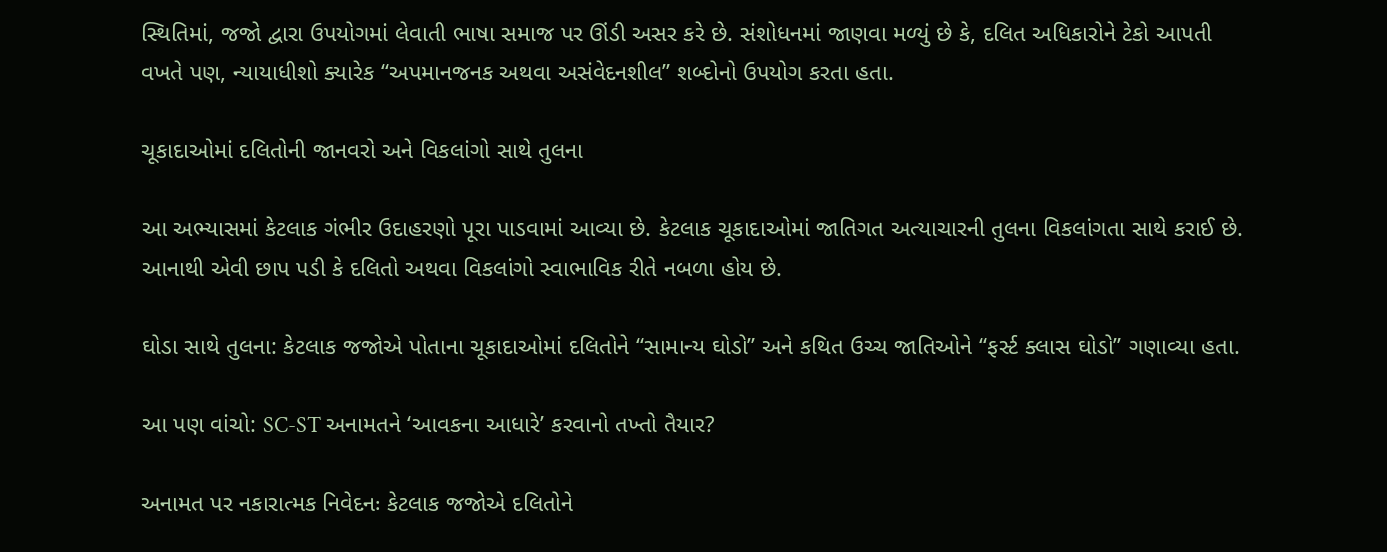સ્થિતિમાં, જજો દ્વારા ઉપયોગમાં લેવાતી ભાષા સમાજ પર ઊંડી અસર કરે છે. સંશોધનમાં જાણવા મળ્યું છે કે, દલિત અધિકારોને ટેકો આપતી વખતે પણ, ન્યાયાધીશો ક્યારેક “અપમાનજનક અથવા અસંવેદનશીલ” શબ્દોનો ઉપયોગ કરતા હતા.

ચૂકાદાઓમાં દલિતોની જાનવરો અને વિકલાંગો સાથે તુલના

આ અભ્યાસમાં કેટલાક ગંભીર ઉદાહરણો પૂરા પાડવામાં આવ્યા છે. કેટલાક ચૂકાદાઓમાં જાતિગત અત્યાચારની તુલના વિકલાંગતા સાથે કરાઈ છે. આનાથી એવી છાપ પડી કે દલિતો અથવા વિકલાંગો સ્વાભાવિક રીતે નબળા હોય છે.

ઘોડા સાથે તુલના: કેટલાક જજોએ પોતાના ચૂકાદાઓમાં દલિતોને “સામાન્ય ઘોડો” અને કથિત ઉચ્ચ જાતિઓને “ફર્સ્ટ ક્લાસ ઘોડો” ગણાવ્યા હતા.

આ પણ વાંચો: SC-ST અનામતને ‘આવકના આધારે’ કરવાનો તખ્તો તૈયાર?

અનામત પર નકારાત્મક નિવેદનઃ કેટલાક જજોએ દલિતોને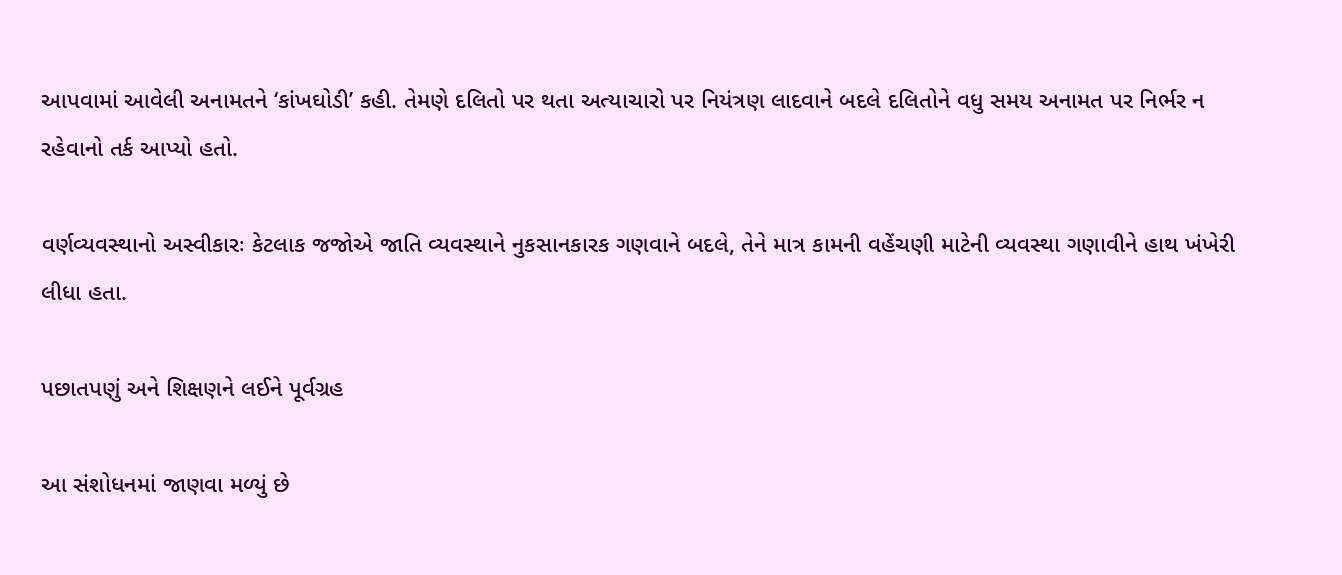આપવામાં આવેલી અનામતને ‘કાંખઘોડી’ કહી. તેમણે દલિતો પર થતા અત્યાચારો પર નિયંત્રણ લાદવાને બદલે દલિતોને વધુ સમય અનામત પર નિર્ભર ન રહેવાનો તર્ક આપ્યો હતો.

વર્ણવ્યવસ્થાનો અસ્વીકારઃ કેટલાક જજોએ જાતિ વ્યવસ્થાને નુકસાનકારક ગણવાને બદલે, તેને માત્ર કામની વહેંચણી માટેની વ્યવસ્થા ગણાવીને હાથ ખંખેરી લીધા હતા.

પછાતપણું અને શિક્ષણને લઈને પૂર્વગ્રહ

આ સંશોધનમાં જાણવા મળ્યું છે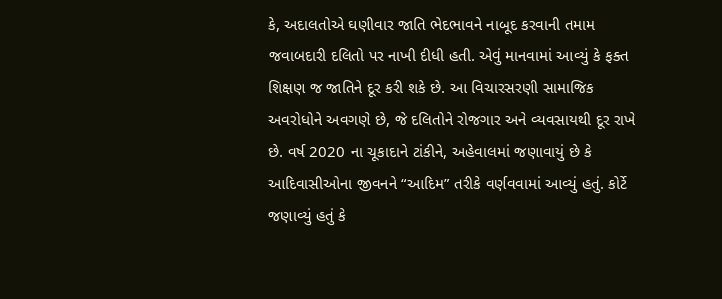કે, અદાલતોએ ઘણીવાર જાતિ ભેદભાવને નાબૂદ કરવાની તમામ જવાબદારી દલિતો પર નાખી દીધી હતી. એવું માનવામાં આવ્યું કે ફક્ત શિક્ષણ જ જાતિને દૂર કરી શકે છે. આ વિચારસરણી સામાજિક અવરોધોને અવગણે છે, જે દલિતોને રોજગાર અને વ્યવસાયથી દૂર રાખે છે. વર્ષ 2020 ના ચૂકાદાને ટાંકીને, અહેવાલમાં જણાવાયું છે કે આદિવાસીઓના જીવનને “આદિમ” તરીકે વર્ણવવામાં આવ્યું હતું. કોર્ટે જણાવ્યું હતું કે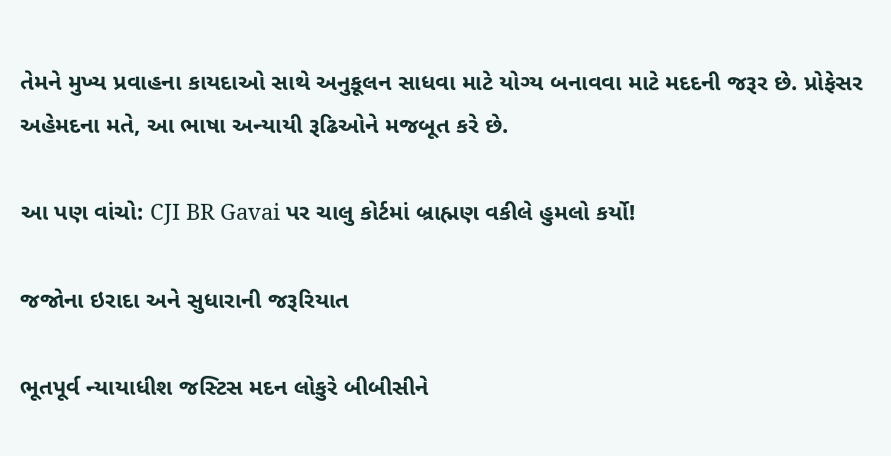તેમને મુખ્ય પ્રવાહના કાયદાઓ સાથે અનુકૂલન સાધવા માટે યોગ્ય બનાવવા માટે મદદની જરૂર છે. પ્રોફેસર અહેમદના મતે, આ ભાષા અન્યાયી રૂઢિઓને મજબૂત કરે છે.

આ પણ વાંચો: CJI BR Gavai પર ચાલુ કોર્ટમાં બ્રાહ્મણ વકીલે હુમલો કર્યો!

જજોના ઇરાદા અને સુધારાની જરૂરિયાત

ભૂતપૂર્વ ન્યાયાધીશ જસ્ટિસ મદન લોકુરે બીબીસીને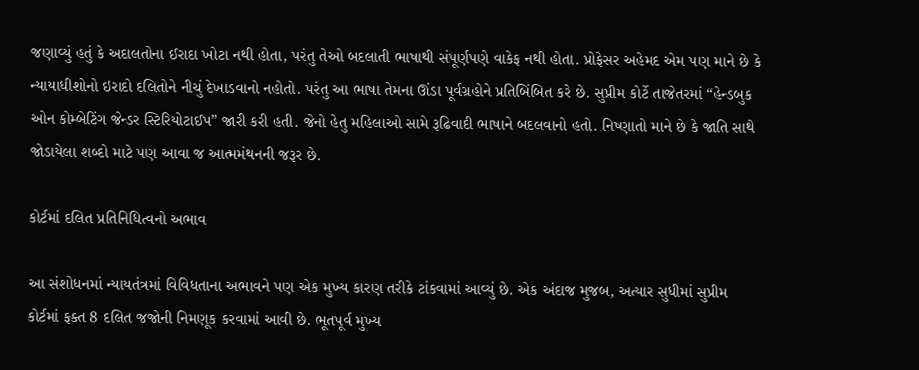જણાવ્યું હતું કે અદાલતોના ઈરાદા ખોટા નથી હોતા, પરંતુ તેઓ બદલાતી ભાષાથી સંપૂર્ણપણે વાકેફ નથી હોતા. પ્રોફેસર અહેમદ એમ પણ માને છે કે ન્યાયાધીશોનો ઇરાદો દલિતોને નીચું દેખાડવાનો નહોતો. પરંતુ આ ભાષા તેમના ઊંડા પૂર્વગ્રહોને પ્રતિબિંબિત કરે છે. સુપ્રીમ કોર્ટે તાજેતરમાં “હેન્ડબુક ઓન કોમ્બેટિંગ જેન્ડર સ્ટિરિયોટાઈપ” જારી કરી હતી. જેનો હેતુ મહિલાઓ સામે રૂઢિવાદી ભાષાને બદલવાનો હતો. નિષ્ણાતો માને છે કે જાતિ સાથે જોડાયેલા શબ્દો માટે પણ આવા જ આત્મમંથનની જરૂર છે.

કોર્ટમાં દલિત પ્રતિનિધિત્વનો અભાવ

આ સંશોધનમાં ન્યાયતંત્રમાં વિવિધતાના અભાવને પણ એક મુખ્ય કારણ તરીકે ટાંકવામાં આવ્યું છે. એક અંદાજ મુજબ, અત્યાર સુધીમાં સુપ્રીમ કોર્ટમાં ફક્ત 8 દલિત જજોની નિમણૂક કરવામાં આવી છે. ભૂતપૂર્વ મુખ્ય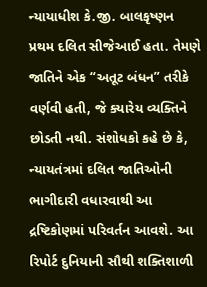ન્યાયાધીશ કે.જી. બાલકૃષ્ણન પ્રથમ દલિત સીજેઆઈ હતા. તેમણે જાતિને એક “અતૂટ બંધન” તરીકે વર્ણવી હતી, જે ક્યારેય વ્યક્તિને છોડતી નથી. સંશોધકો કહે છે કે, ન્યાયતંત્રમાં દલિત જાતિઓની ભાગીદારી વધારવાથી આ દ્રષ્ટિકોણમાં પરિવર્તન આવશે. આ રિપોર્ટ દુનિયાની સૌથી શક્તિશાળી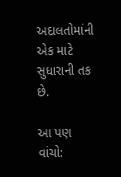અદાલતોમાંની એક માટે સુધારાની તક છે.

આ પણ વાંચો: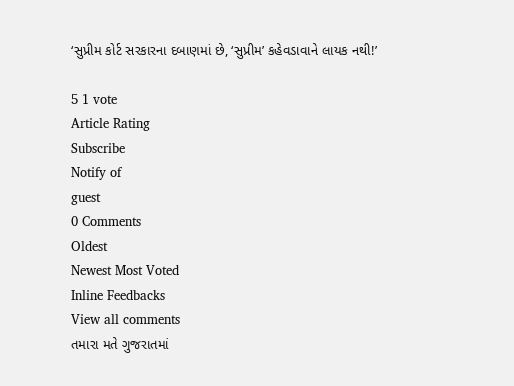‘સુપ્રીમ કોર્ટ સરકારના દબાણમાં છે, ‘સુપ્રીમ’ કહેવડાવાને લાયક નથી!’

5 1 vote
Article Rating
Subscribe
Notify of
guest
0 Comments
Oldest
Newest Most Voted
Inline Feedbacks
View all comments
તમારા મતે ગુજરાતમાં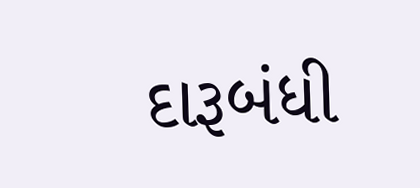દારૂબંધી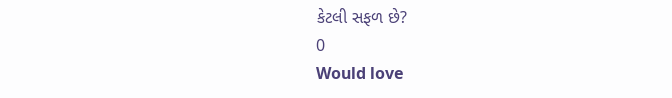કેટલી સફળ છે?
0
Would love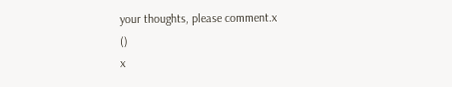your thoughts, please comment.x
()
x